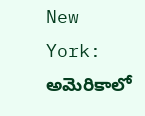New York: అమెరికాలో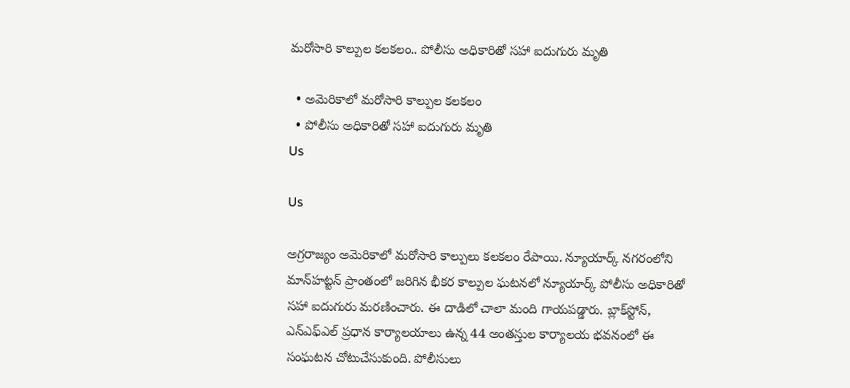మరోసారి కాల్పుల కలకలం.. పోలీసు అధికారితో సహా ఐదుగురు మృతి

  • అమెరికాలో మరోసారి కాల్పుల కలకలం
  • పోలీసు అధికారితో సహా ఐదుగురు మృతి
Us

Us

అగ్రరాజ్యం అమెరికాలో మరోసారి కాల్పులు కలకలం రేపాయి. న్యూయార్క్ నగరంలోని మాన్‌హట్టన్ ప్రాంతంలో జరిగిన భీకర కాల్పుల ఘటనలో న్యూయార్క్ పోలీసు అధికారితో సహా ఐదుగురు మరణించారు. ఈ దాడిలో చాలా మంది గాయపడ్డారు. బ్లాక్‌స్టోన్, ఎన్ఎఫ్ఎల్ ప్రధాన కార్యాలయాలు ఉన్న 44 అంతస్తుల కార్యాలయ భవనంలో ఈ సంఘటన చోటుచేసుకుంది. పోలీసులు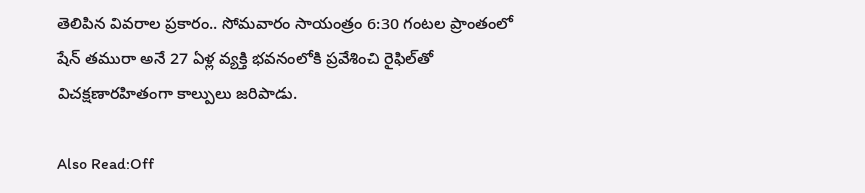తెలిపిన వివరాల ప్రకారం.. సోమవారం సాయంత్రం 6:30 గంటల ప్రాంతంలో షేన్ తమురా అనే 27 ఏళ్ల వ్యక్తి భవనంలోకి ప్రవేశించి రైఫిల్‌తో విచక్షణారహితంగా కాల్పులు జరిపాడు.

Also Read:Off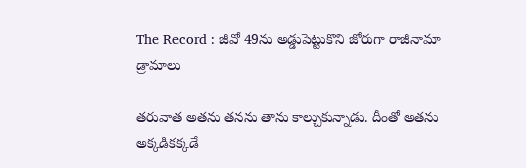The Record : జీవో 49ను అడ్డుపెట్టుకొని జోరుగా రాజీనామా డ్రామాలు

తరువాత అతను తనను తాను కాల్చుకున్నాడు. దీంతో అతను అక్కడికక్కడే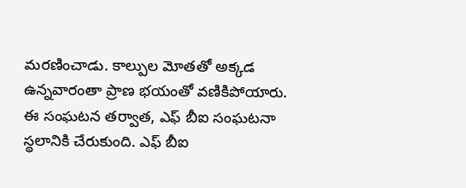మరణించాడు. కాల్పుల మోతతో అక్కడ ఉన్నవారంతా ప్రాణ భయంతో వణికిపోయారు. ఈ సంఘటన తర్వాత, ఎఫ్ బీఐ సంఘటనా స్థలానికి చేరుకుంది. ఎఫ్ బీఐ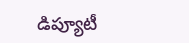డిప్యూటీ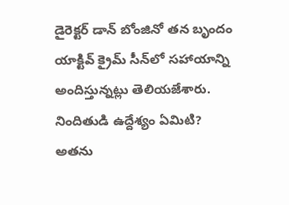డైరెక్టర్ డాన్ బోంజినో తన బృందం యాక్టివ్ క్రైమ్ సీన్‌లో సహాయాన్ని అందిస్తున్నట్లు తెలియజేశారు. నిందితుడి ఉద్దేశ్యం ఏమిటి? అతను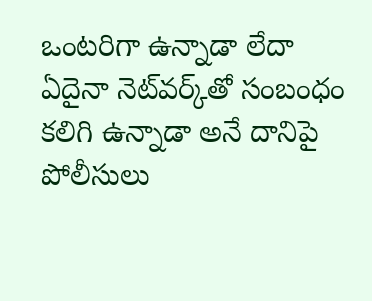ఒంటరిగా ఉన్నాడా లేదా ఏదైనా నెట్‌వర్క్‌తో సంబంధం కలిగి ఉన్నాడా అనే దానిపై పోలీసులు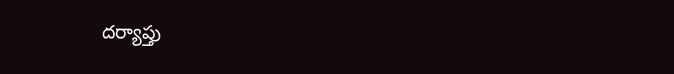దర్యాప్తు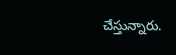చేస్తున్నారు.